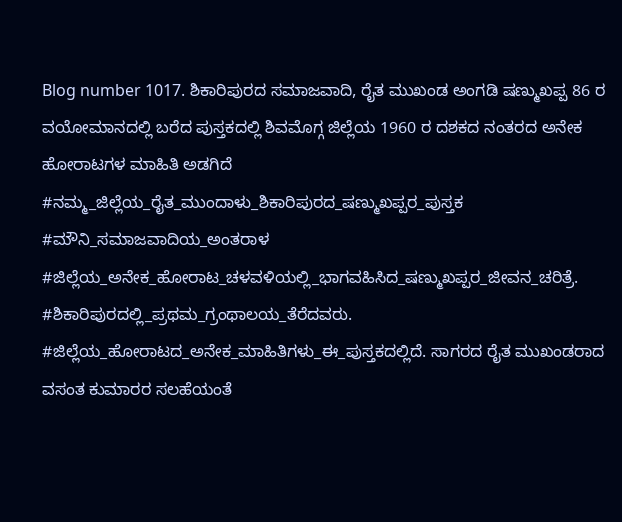Blog number 1017. ಶಿಕಾರಿಪುರದ ಸಮಾಜವಾದಿ, ರೈತ ಮುಖಂಡ ಅಂಗಡಿ ಷಣ್ಮುಖಪ್ಪ 86 ರ ವಯೋಮಾನದಲ್ಲಿ ಬರೆದ ಪುಸ್ತಕದಲ್ಲಿ ಶಿವಮೊಗ್ಗ ಜಿಲ್ಲೆಯ 1960 ರ ದಶಕದ ನಂತರದ ಅನೇಕ ಹೋರಾಟಗಳ ಮಾಹಿತಿ ಅಡಗಿದೆ
#ನಮ್ಮ_ಜಿಲ್ಲೆಯ_ರೈತ_ಮುಂದಾಳು_ಶಿಕಾರಿಪುರದ_ಷಣ್ಮುಖಪ್ಪರ_ಪುಸ್ತಕ #ಮೌನಿ_ಸಮಾಜವಾದಿಯ_ಅಂತರಾಳ #ಜಿಲ್ಲೆಯ_ಅನೇಕ_ಹೋರಾಟ_ಚಳವಳಿಯಲ್ಲಿ_ಭಾಗವಹಿಸಿದ_ಷಣ್ಮುಖಪ್ಪರ_ಜೀವನ_ಚರಿತ್ರೆ. #ಶಿಕಾರಿಪುರದಲ್ಲಿ_ಪ್ರಥಮ_ಗ್ರಂಥಾಲಯ_ತೆರೆದವರು. #ಜಿಲ್ಲೆಯ_ಹೋರಾಟದ_ಅನೇಕ_ಮಾಹಿತಿಗಳು_ಈ_ಪುಸ್ತಕದಲ್ಲಿದೆ. ಸಾಗರದ ರೈತ ಮುಖಂಡರಾದ ವಸಂತ ಕುಮಾರರ ಸಲಹೆಯಂತೆ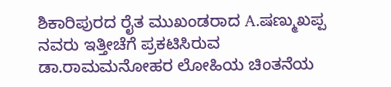ಶಿಕಾರಿಪುರದ ರೈತ ಮುಖಂಡರಾದ A.ಷಣ್ಮುಖಪ್ಪ ನವರು ಇತ್ತೀಚೆಗೆ ಪ್ರಕಟಿಸಿರುವ ಡಾ.ರಾಮಮನೋಹರ ಲೋಹಿಯ ಚಿಂತನೆಯ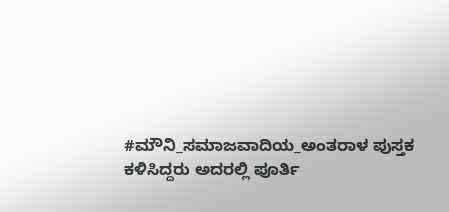#ಮೌನಿ_ಸಮಾಜವಾದಿಯ_ಅಂತರಾಳ ಪುಸ್ತಕ ಕಳಿಸಿದ್ದರು ಅದರಲ್ಲಿ ಪೂರ್ತಿ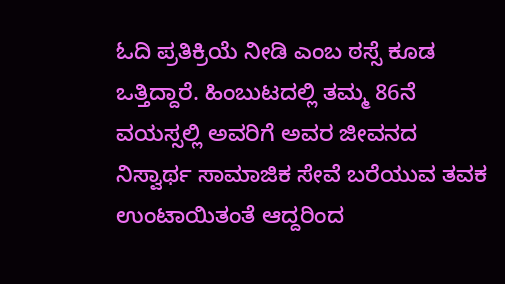ಓದಿ ಪ್ರತಿಕ್ರಿಯೆ ನೀಡಿ ಎಂಬ ಠಸ್ಸೆ ಕೂಡ ಒತ್ತಿದ್ದಾರೆ. ಹಿಂಬುಟದಲ್ಲಿ ತಮ್ಮ 86ನೆ ವಯಸ್ಸಲ್ಲಿ ಅವರಿಗೆ ಅವರ ಜೀವನದ ನಿಸ್ವಾರ್ಥ ಸಾಮಾಜಿಕ ಸೇವೆ ಬರೆಯುವ ತವಕ ಉಂಟಾಯಿತಂತೆ ಆದ್ದರಿಂದ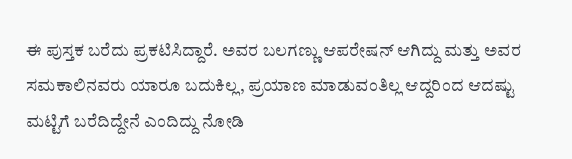ಈ ಪುಸ್ತಕ ಬರೆದು ಪ್ರಕಟಿಸಿದ್ದಾರೆ. ಅವರ ಬಲಗಣ್ಣು ಆಪರೇಷನ್ ಆಗಿದ್ದು ಮತ್ತು ಅವರ ಸಮಕಾಲಿನವರು ಯಾರೂ ಬದುಕಿಲ್ಲ, ಪ್ರಯಾಣ ಮಾಡುವಂತಿಲ್ಲ ಆದ್ದರಿಂದ ಆದಷ್ಟು ಮಟ್ಟಿಗೆ ಬರೆದಿದ್ದೇನೆ ಎಂದಿದ್ದು ನೋಡಿ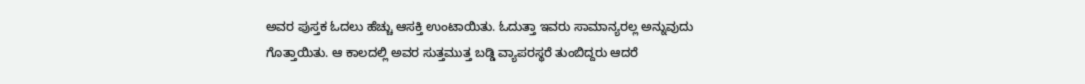ಅವರ ಪುಸ್ತಕ ಓದಲು ಹೆಚ್ಚು ಆಸಕ್ತಿ ಉಂಟಾಯಿತು. ಓದುತ್ತಾ ಇವರು ಸಾಮಾನ್ಯರಲ್ಲ ಅನ್ನುವುದು ಗೊತ್ತಾಯಿತು. ಆ ಕಾಲದಲ್ಲಿ ಅವರ ಸುತ್ತಮುತ್ತ ಬಡ್ಡಿ ವ್ಯಾಪರಸ್ಥರೆ ತುಂಬಿದ್ದರು ಆದರೆ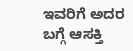ಇವರಿಗೆ ಅದರ ಬಗ್ಗೆ ಆಸಕ್ತಿ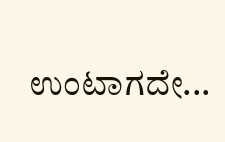ಉಂಟಾಗದೇ...